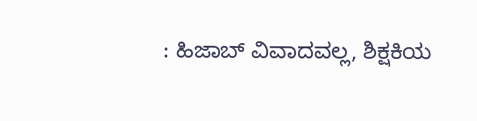: ಹಿಜಾಬ್ ವಿವಾದವಲ್ಲ, ಶಿಕ್ಷಕಿಯ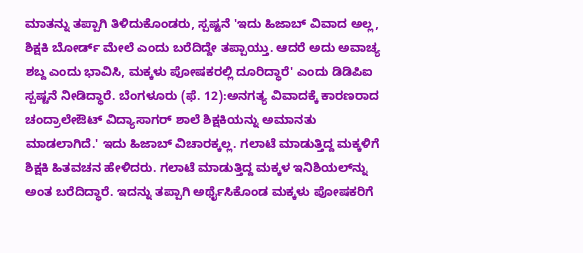ಮಾತನ್ನು ತಪ್ಪಾಗಿ ತಿಳಿದುಕೊಂಡರು, ಸ್ಪಷ್ಟನೆ 'ಇದು ಹಿಜಾಬ್ ವಿವಾದ ಅಲ್ಲ, ಶಿಕ್ಷಕಿ ಬೋರ್ಡ್ ಮೇಲೆ ಎಂದು ಬರೆದಿದ್ದೇ ತಪ್ಪಾಯ್ತು. ಆದರೆ ಅದು ಅವಾಚ್ಯ ಶಬ್ದ ಎಂದು ಭಾವಿಸಿ, ಮಕ್ಕಳು ಪೋಷಕರಲ್ಲಿ ದೂರಿದ್ಧಾರೆ' ಎಂದು ಡಿಡಿಪಿಐ ಸ್ಪಷ್ಟನೆ ನೀಡಿದ್ಧಾರೆ. ಬೆಂಗಳೂರು (ಫೆ. 12):ಅನಗತ್ಯ ವಿವಾದಕ್ಕೆ ಕಾರಣರಾದ ಚಂದ್ರಾಲೇಔಟ್ ವಿದ್ಯಾಸಾಗರ್ ಶಾಲೆ ಶಿಕ್ಷಕಿಯನ್ನು ಅಮಾನತು ಮಾಡಲಾಗಿದೆ.' ಇದು ಹಿಜಾಬ್ ವಿಚಾರಕ್ಕಲ್ಲ. ಗಲಾಟೆ ಮಾಡುತ್ತಿದ್ದ ಮಕ್ಕಳಿಗೆ ಶಿಕ್ಷಕಿ ಹಿತವಚನ ಹೇಳಿದರು. ಗಲಾಟೆ ಮಾಡುತ್ತಿದ್ದ ಮಕ್ಕಳ ಇನಿಶಿಯಲ್‌ನ್ನು ಅಂತ ಬರೆದಿದ್ಧಾರೆ. ಇದನ್ನು ತಪ್ಪಾಗಿ ಅರ್ಥೈಸಿಕೊಂಡ ಮಕ್ಕಳು ಪೋಷಕರಿಗೆ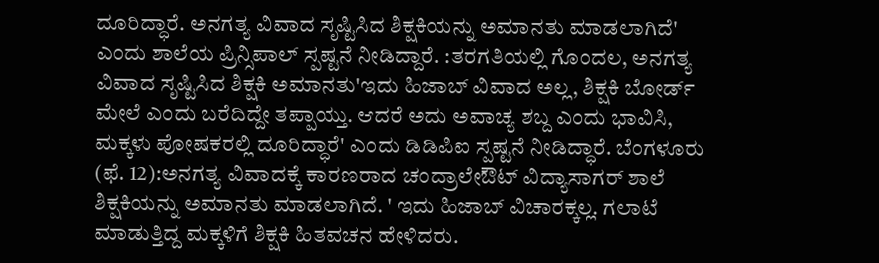ದೂರಿದ್ಧಾರೆ. ಅನಗತ್ಯ ವಿವಾದ ಸೃಷ್ಟಿಸಿದ ಶಿಕ್ಷಕಿಯನ್ನು ಅಮಾನತು ಮಾಡಲಾಗಿದೆ' ಎಂದು ಶಾಲೆಯ ಪ್ರಿನ್ಸಿಪಾಲ್ ಸ್ಪಷ್ಟನೆ ನೀಡಿದ್ದಾರೆ. :ತರಗತಿಯಲ್ಲಿ ಗೊಂದಲ, ಅನಗತ್ಯ ವಿವಾದ ಸೃಷ್ಟಿಸಿದ ಶಿಕ್ಷಕಿ ಅಮಾನತು'ಇದು ಹಿಜಾಬ್ ವಿವಾದ ಅಲ್ಲ, ಶಿಕ್ಷಕಿ ಬೋರ್ಡ್ ಮೇಲೆ ಎಂದು ಬರೆದಿದ್ದೇ ತಪ್ಪಾಯ್ತು. ಆದರೆ ಅದು ಅವಾಚ್ಯ ಶಬ್ದ ಎಂದು ಭಾವಿಸಿ, ಮಕ್ಕಳು ಪೋಷಕರಲ್ಲಿ ದೂರಿದ್ಧಾರೆ' ಎಂದು ಡಿಡಿಪಿಐ ಸ್ಪಷ್ಟನೆ ನೀಡಿದ್ಧಾರೆ. ಬೆಂಗಳೂರು (ಫೆ. 12):ಅನಗತ್ಯ ವಿವಾದಕ್ಕೆ ಕಾರಣರಾದ ಚಂದ್ರಾಲೇಔಟ್ ವಿದ್ಯಾಸಾಗರ್ ಶಾಲೆ ಶಿಕ್ಷಕಿಯನ್ನು ಅಮಾನತು ಮಾಡಲಾಗಿದೆ. ' ಇದು ಹಿಜಾಬ್ ವಿಚಾರಕ್ಕಲ್ಲ. ಗಲಾಟೆ ಮಾಡುತ್ತಿದ್ದ ಮಕ್ಕಳಿಗೆ ಶಿಕ್ಷಕಿ ಹಿತವಚನ ಹೇಳಿದರು.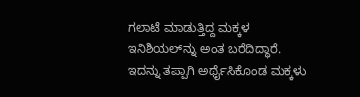ಗಲಾಟೆ ಮಾಡುತ್ತಿದ್ದ ಮಕ್ಕಳ ಇನಿಶಿಯಲ್‌ನ್ನು ಅಂತ ಬರೆದಿದ್ಧಾರೆ. ಇದನ್ನು ತಪ್ಪಾಗಿ ಅರ್ಥೈಸಿಕೊಂಡ ಮಕ್ಕಳು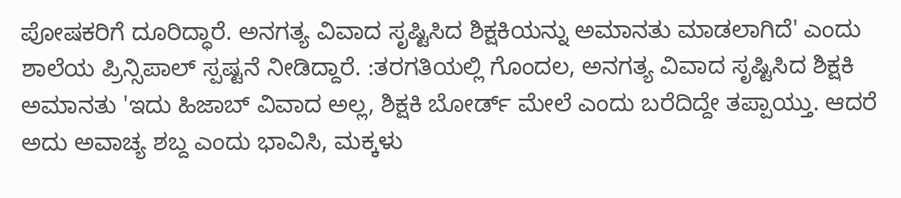ಪೋಷಕರಿಗೆ ದೂರಿದ್ಧಾರೆ. ಅನಗತ್ಯ ವಿವಾದ ಸೃಷ್ಟಿಸಿದ ಶಿಕ್ಷಕಿಯನ್ನು ಅಮಾನತು ಮಾಡಲಾಗಿದೆ' ಎಂದು ಶಾಲೆಯ ಪ್ರಿನ್ಸಿಪಾಲ್ ಸ್ಪಷ್ಟನೆ ನೀಡಿದ್ದಾರೆ. :ತರಗತಿಯಲ್ಲಿ ಗೊಂದಲ, ಅನಗತ್ಯ ವಿವಾದ ಸೃಷ್ಟಿಸಿದ ಶಿಕ್ಷಕಿ ಅಮಾನತು 'ಇದು ಹಿಜಾಬ್ ವಿವಾದ ಅಲ್ಲ, ಶಿಕ್ಷಕಿ ಬೋರ್ಡ್ ಮೇಲೆ ಎಂದು ಬರೆದಿದ್ದೇ ತಪ್ಪಾಯ್ತು. ಆದರೆ ಅದು ಅವಾಚ್ಯ ಶಬ್ದ ಎಂದು ಭಾವಿಸಿ, ಮಕ್ಕಳು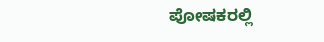ಪೋಷಕರಲ್ಲಿ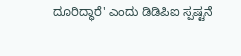ದೂರಿದ್ಧಾರೆ' ಎಂದು ಡಿಡಿಪಿಐ ಸ್ಪಷ್ಟನೆ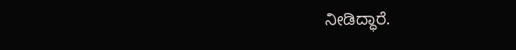ನೀಡಿದ್ಧಾರೆ.